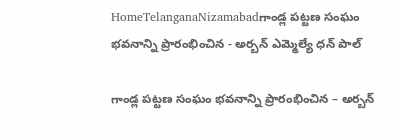HomeTelanganaNizamabadగాండ్ల పట్టణ సంఘం భవనాన్ని ప్రారంభించిన - అర్బన్ ఎమ్మెల్యే ధన్ పాల్

గాండ్ల పట్టణ సంఘం భవనాన్ని ప్రారంభించిన – అర్బన్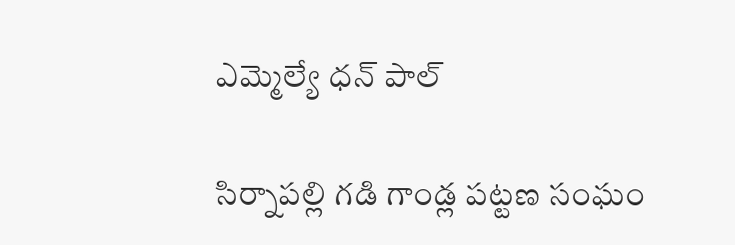ఎమ్మెల్యే ధన్ పాల్

సిర్నాపల్లి గడి గాండ్ల పట్టణ సంఘం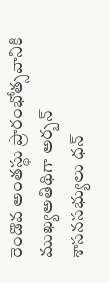రెండొవ అంతస్థు ప్రారంభోత్సవానికి ముఖ్యఅతిథిగా అర్బన్ శాసనసభ్యులు ధన్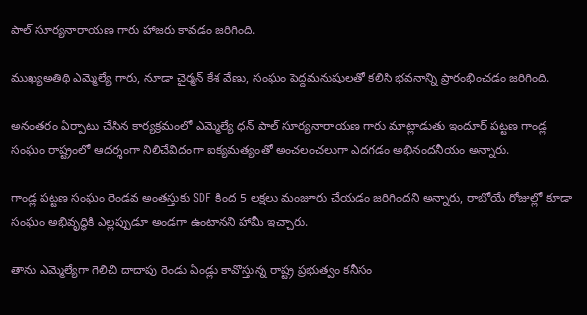పాల్ సూర్యనారాయణ గారు హాజరు కావడం జరిగింది.

ముఖ్యఅతిథి ఎమ్మెల్యే గారు, నూడా చైర్మన్ కేశ వేణు, సంఘం పెద్దమనుషులతో కలిసి భవనాన్ని ప్రారంభించడం జరిగింది.

అనంతరం ఏర్పాటు చేసిన కార్యక్రమంలో ఎమ్మెల్యే ధన్ పాల్ సూర్యనారాయణ గారు మాట్లాడుతు ఇందూర్ పట్టణ గాండ్ల సంఘం రాష్ట్రంలో ఆదర్శంగా నిలిచేవిదంగా ఐక్యమత్యంతో అంచలంచలుగా ఎదగడం అభినందనీయం అన్నారు.

గాండ్ల పట్టణ సంఘం రెండవ అంతస్తుకు SDF కింద 5 లక్షలు మంజూరు చేయడం జరిగిందని అన్నారు, రాబోయే రోజుల్లో కూడా సంఘం అభివృద్ధికి ఎల్లప్పుడూ అండగా ఉంటానని హామీ ఇచ్చారు.

తాను ఎమ్మెల్యేగా గెలిచి దాదాపు రెండు ఏండ్లు కావొస్తున్న రాష్ట్ర ప్రభుత్వం కనీసం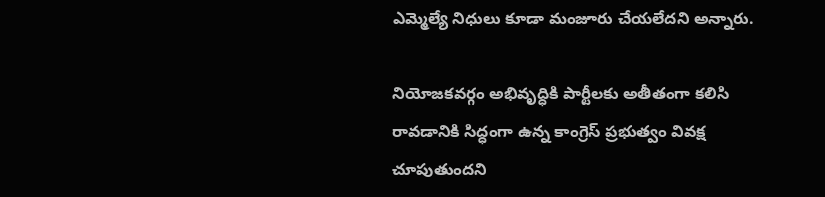ఎమ్మెల్యే నిధులు కూడా మంజూరు చేయలేదని అన్నారు.

నియోజకవర్గం అభివృద్ధికి పార్టీలకు అతీతంగా కలిసి రావడానికి సిద్ధంగా ఉన్న కాంగ్రెస్ ప్రభుత్వం వివక్ష చూపుతుందని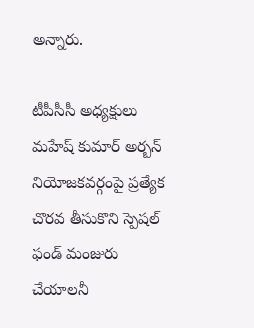అన్నారు.

టీపీసీసీ అధ్యక్షులు మహేష్ కుమార్ అర్బన్ నియోజకవర్గంపై ప్రత్యేక చొరవ తీసుకొని స్పెషల్ ఫండ్ మంజురు చేయాలనీ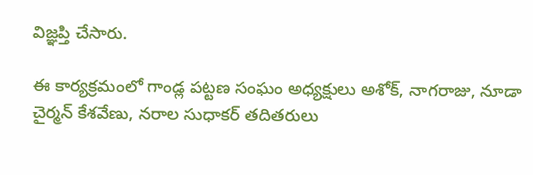విజ్ఞప్తి చేసారు.

ఈ కార్యక్రమంలో గాండ్ల పట్టణ సంఘం అధ్యక్షులు అశోక్, నాగరాజు, నూడా చైర్మన్ కేశవేణు, నరాల సుధాకర్ తదితరులు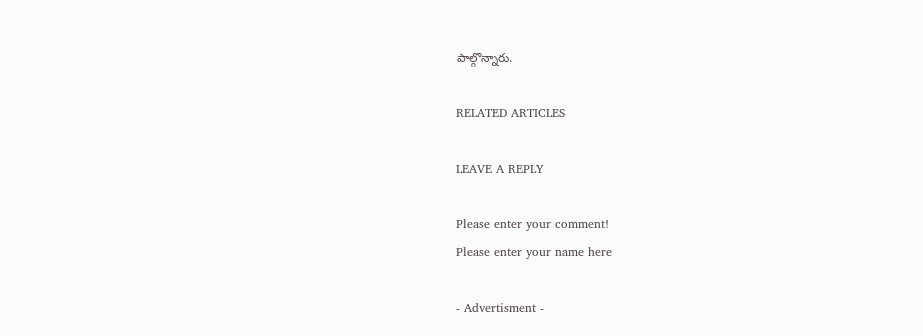పాల్గొన్నారు.

RELATED ARTICLES

LEAVE A REPLY

Please enter your comment!
Please enter your name here

- Advertisment -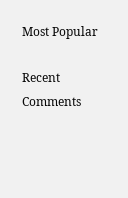Most Popular

Recent Comments